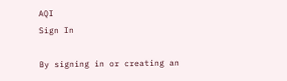AQI
Sign In

By signing in or creating an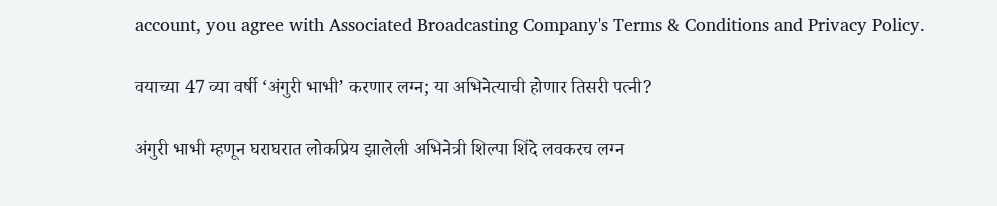account, you agree with Associated Broadcasting Company's Terms & Conditions and Privacy Policy.

वयाच्या 47 व्या वर्षी ‘अंगुरी भाभी’ करणार लग्न; या अभिनेत्याची होणार तिसरी पत्नी?

अंगुरी भाभी म्हणून घराघरात लोकप्रिय झालेली अभिनेत्री शिल्पा शिंदे लवकरच लग्न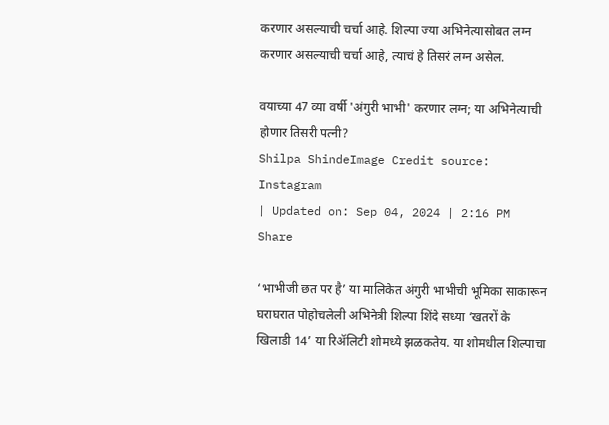करणार असल्याची चर्चा आहे. शिल्पा ज्या अभिनेत्यासोबत लग्न करणार असल्याची चर्चा आहे, त्याचं हे तिसरं लग्न असेल.

वयाच्या 47 व्या वर्षी 'अंगुरी भाभी' करणार लग्न; या अभिनेत्याची होणार तिसरी पत्नी?
Shilpa ShindeImage Credit source: Instagram
| Updated on: Sep 04, 2024 | 2:16 PM
Share

‘भाभीजी छत पर है’ या मालिकेत अंगुरी भाभीची भूमिका साकारून घराघरात पोहोचलेली अभिनेत्री शिल्पा शिंदे सध्या ‘खतरों के खिलाडी 14’ या रिॲलिटी शोमध्ये झळकतेय. या शोमधील शिल्पाचा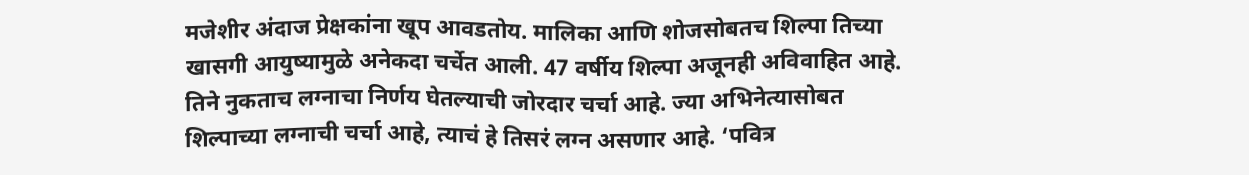मजेशीर अंदाज प्रेक्षकांना खूप आवडतोय. मालिका आणि शोजसोबतच शिल्पा तिच्या खासगी आयुष्यामुळे अनेकदा चर्चेत आली. 47 वर्षीय शिल्पा अजूनही अविवाहित आहे. तिने नुकताच लग्नाचा निर्णय घेतल्याची जोरदार चर्चा आहे. ज्या अभिनेत्यासोबत शिल्पाच्या लग्नाची चर्चा आहे, त्याचं हे तिसरं लग्न असणार आहे. ‘पवित्र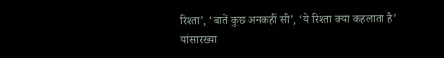रिश्ता’, ‘बातें कुछ अनकहीं सी’, ‘ये रिश्ता क्या कहलाता है’ यांसारख्या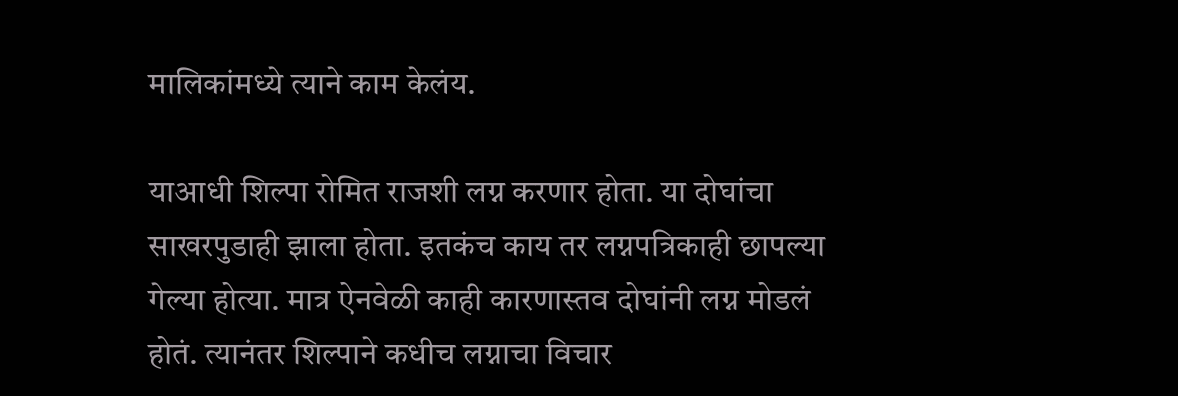मालिकांमध्ये त्याने काम केलंय.

याआधी शिल्पा रोमित राजशी लग्न करणार होता. या दोघांचा साखरपुडाही झाला होता. इतकंच काय तर लग्नपत्रिकाही छापल्या गेल्या होत्या. मात्र ऐनवेळी काही कारणास्तव दोघांनी लग्न मोडलं होतं. त्यानंतर शिल्पाने कधीच लग्नाचा विचार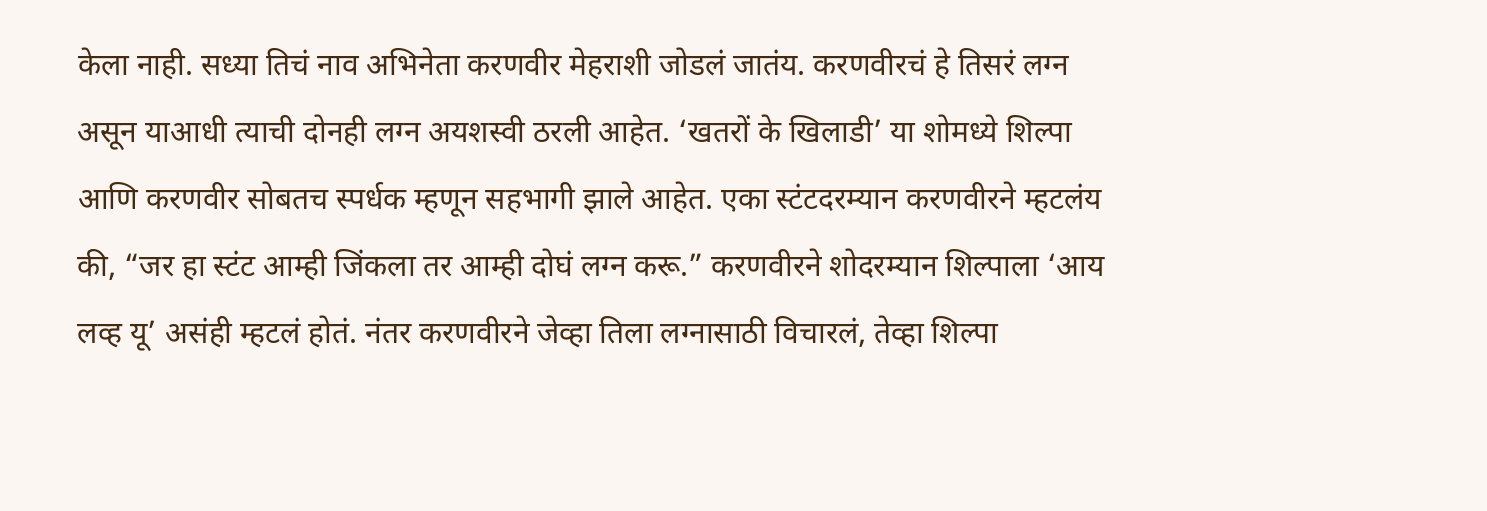केला नाही. सध्या तिचं नाव अभिनेता करणवीर मेहराशी जोडलं जातंय. करणवीरचं हे तिसरं लग्न असून याआधी त्याची दोनही लग्न अयशस्वी ठरली आहेत. ‘खतरों के खिलाडी’ या शोमध्ये शिल्पा आणि करणवीर सोबतच स्पर्धक म्हणून सहभागी झाले आहेत. एका स्टंटदरम्यान करणवीरने म्हटलंय की, “जर हा स्टंट आम्ही जिंकला तर आम्ही दोघं लग्न करू.” करणवीरने शोदरम्यान शिल्पाला ‘आय लव्ह यू’ असंही म्हटलं होतं. नंतर करणवीरने जेव्हा तिला लग्नासाठी विचारलं, तेव्हा शिल्पा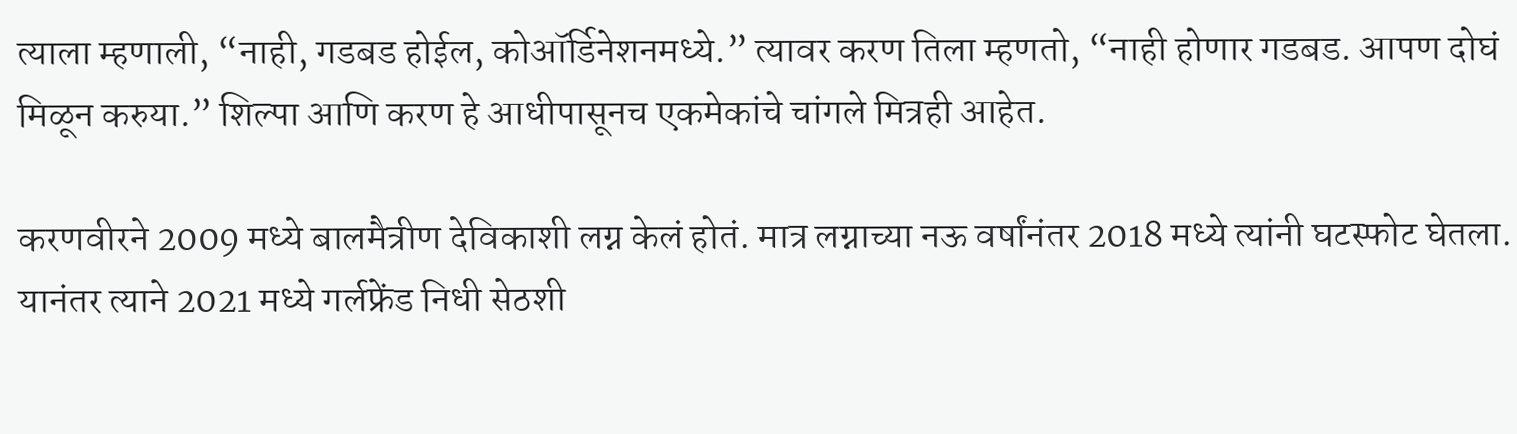त्याला म्हणाली, “नाही, गडबड होईल, कोऑर्डिनेशनमध्ये.” त्यावर करण तिला म्हणतो, “नाही होणार गडबड. आपण दोघं मिळून करुया.” शिल्पा आणि करण हे आधीपासूनच एकमेकांचे चांगले मित्रही आहेत.

करणवीरने 2009 मध्ये बालमैत्रीण देविकाशी लग्न केलं होतं. मात्र लग्नाच्या नऊ वर्षांनंतर 2018 मध्ये त्यांनी घटस्फोट घेतला. यानंतर त्याने 2021 मध्ये गर्लफ्रेंड निधी सेठशी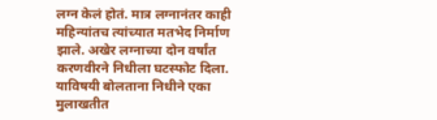लग्न केलं होतं. मात्र लग्नानंतर काही महिन्यांतच त्यांच्यात मतभेद निर्माण झाले. अखेर लग्नाच्या दोन वर्षांत करणवीरने निधीला घटस्फोट दिला. याविषयी बोलताना निधीने एका मुलाखतीत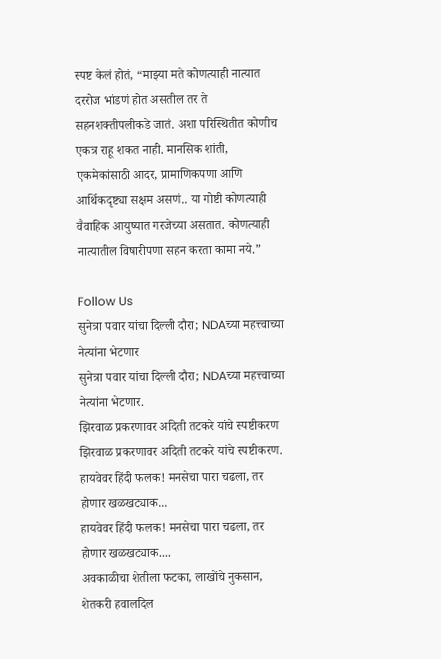स्पष्ट केलं होतं, “माझ्या मते कोणत्याही नात्यात दररोज भांडणं होत असतील तर ते सहनशक्तीपलीकडे जातं. अशा परिस्थितीत कोणीच एकत्र राहू शकत नाही. मानसिक शांती, एकमेकांसाठी आदर, प्रामाणिकपणा आणि आर्थिकदृष्ट्या सक्षम असणं.. या गोष्टी कोणत्याही वैवाहिक आयुष्यात गरजेच्या असतात. कोणत्याही नात्यातील विषारीपणा सहन करता कामा नये.”

Follow Us
सुनेत्रा पवार यांचा दिल्ली दौरा; NDAच्या महत्त्वाच्या नेत्यांना भेटणार
सुनेत्रा पवार यांचा दिल्ली दौरा; NDAच्या महत्त्वाच्या नेत्यांना भेटणार.
झिरवाळ प्रकरणावर अदिती तटकरे यांचे स्पष्टीकरण
झिरवाळ प्रकरणावर अदिती तटकरे यांचे स्पष्टीकरण.
हायवेवर हिंदी फलक! मनसेचा पारा चढला, तर होणार खळखट्याक...
हायवेवर हिंदी फलक! मनसेचा पारा चढला, तर होणार खळखट्याक....
अवकाळीचा शेतीला फटका, लाखोंचे नुकसान, शेतकरी हवालदिल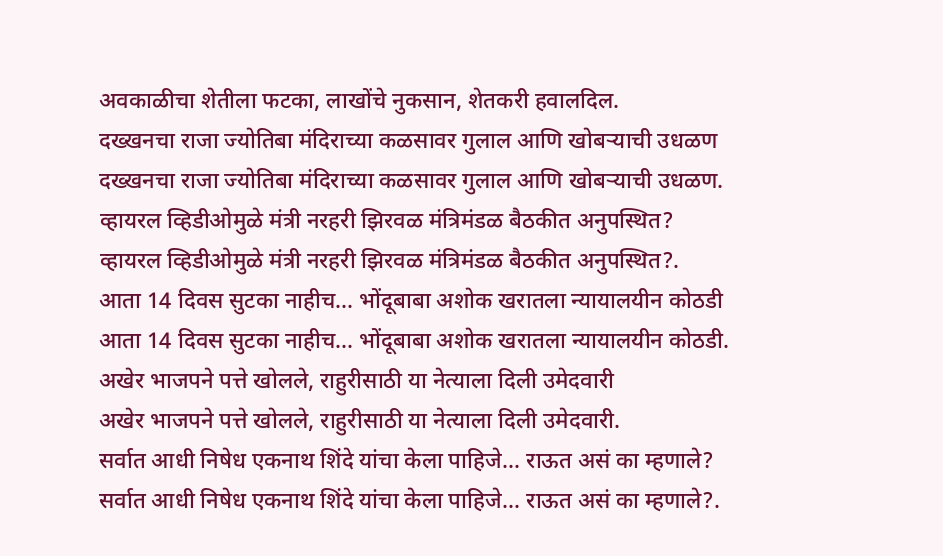अवकाळीचा शेतीला फटका, लाखोंचे नुकसान, शेतकरी हवालदिल.
दख्खनचा राजा ज्योतिबा मंदिराच्या कळसावर गुलाल आणि खोबऱ्याची उधळण
दख्खनचा राजा ज्योतिबा मंदिराच्या कळसावर गुलाल आणि खोबऱ्याची उधळण.
व्हायरल व्हिडीओमुळे मंत्री नरहरी झिरवळ मंत्रिमंडळ बैठकीत अनुपस्थित?
व्हायरल व्हिडीओमुळे मंत्री नरहरी झिरवळ मंत्रिमंडळ बैठकीत अनुपस्थित?.
आता 14 दिवस सुटका नाहीच... भोंदूबाबा अशोक खरातला न्यायालयीन कोठडी
आता 14 दिवस सुटका नाहीच... भोंदूबाबा अशोक खरातला न्यायालयीन कोठडी.
अखेर भाजपने पत्ते खोलले, राहुरीसाठी या नेत्याला दिली उमेदवारी
अखेर भाजपने पत्ते खोलले, राहुरीसाठी या नेत्याला दिली उमेदवारी.
सर्वात आधी निषेध एकनाथ शिंदे यांचा केला पाहिजे... राऊत असं का म्हणाले?
सर्वात आधी निषेध एकनाथ शिंदे यांचा केला पाहिजे... राऊत असं का म्हणाले?.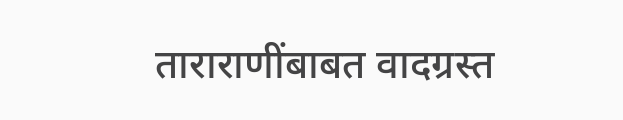ताराराणींबाबत वादग्रस्त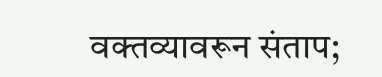वक्तव्यावरून संताप;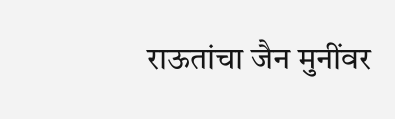राऊतांचा जैन मुनींवर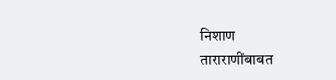निशाण
ताराराणींबाबत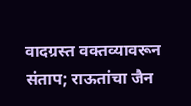वादग्रस्त वक्तव्यावरून संताप; राऊतांचा जैन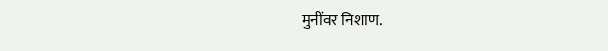मुनींवर निशाण.